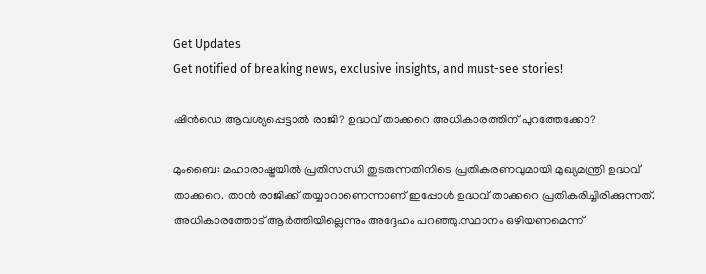Get Updates
Get notified of breaking news, exclusive insights, and must-see stories!

ഷിന്‍ഡെ ആവശ്യപ്പെട്ടാല്‍ രാജി? ഉദ്ധവ് താക്കറെ അധികാരത്തിന് പുറത്തേക്കോ?

മുംബൈ: മഹാരാഷ്ട്രയില്‍ പ്രതിസന്ധി തുടരുന്നതിനിടെ പ്രതികരണവുമായി മുഖ്യമന്ത്രി ഉദ്ധവ് താക്കറെ. താന്‍ രാജിക്ക് തയ്യാറാണെന്നാണ് ഇപ്പോള്‍ ഉദ്ധവ് താക്കറെ പ്രതികരിച്ചിരിക്കുന്നത്. അധികാരത്തോട് ആര്‍ത്തിയില്ലെന്നും അദ്ദേഹം പറഞ്ഞു.സ്ഥാനം ഒഴിയണമെന്ന്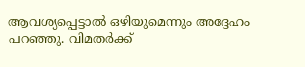ആവശ്യപ്പെട്ടാല്‍ ഒഴിയുമെന്നും അദ്ദേഹം പറഞ്ഞു. വിമതര്‍ക്ക്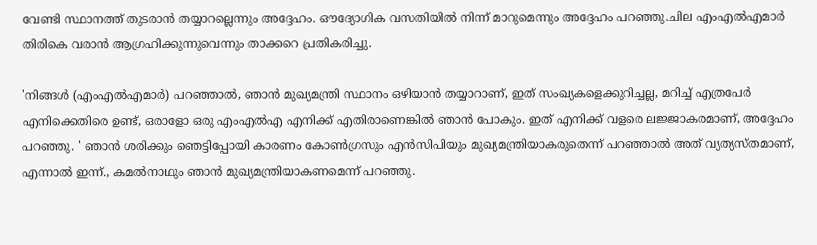വേണ്ടി സ്ഥാനത്ത് തുടരാന്‍ തയ്യാറല്ലെന്നും അദ്ദേഹം. ഔദ്യോഗിക വസതിയില്‍ നിന്ന് മാറുമെന്നും അദ്ദേഹം പറഞ്ഞു.ചില എംഎല്‍എമാര്‍ തിരികെ വരാന്‍ ആഗ്രഹിക്കുന്നുവെന്നും താക്കറെ പ്രതികരിച്ചു.

'നിങ്ങള്‍ (എംഎല്‍എമാര്‍) പറഞ്ഞാല്‍, ഞാന്‍ മുഖ്യമന്ത്രി സ്ഥാനം ഒഴിയാന്‍ തയ്യാറാണ്, ഇത് സംഖ്യകളെക്കുറിച്ചല്ല, മറിച്ച് എത്രപേര്‍ എനിക്കെതിരെ ഉണ്ട്, ഒരാളോ ഒരു എംഎല്‍എ എനിക്ക് എതിരാണെങ്കില്‍ ഞാന്‍ പോകും. ഇത് എനിക്ക് വളരെ ലജ്ജാകരമാണ്, അദ്ദേഹം പറഞ്ഞു. ' ഞാന്‍ ശരിക്കും ഞെട്ടിപ്പോയി കാരണം കോണ്‍ഗ്രസും എന്‍സിപിയും മുഖ്യമന്ത്രിയാകരുതെന്ന് പറഞ്ഞാല്‍ അത് വ്യത്യസ്തമാണ്, എന്നാല്‍ ഇന്ന്., കമല്‍നാഥും ഞാന്‍ മുഖ്യമന്ത്രിയാകണമെന്ന് പറഞ്ഞു.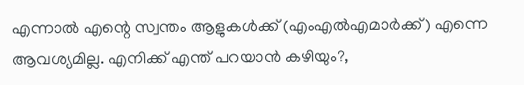എന്നാല്‍ എന്റെ സ്വന്തം ആളുകള്‍ക്ക് (എംഎല്‍എമാര്‍ക്ക്) എന്നെ ആവശ്യമില്ല. എനിക്ക് എന്ത് പറയാന്‍ കഴിയും?,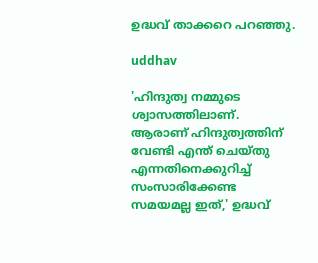ഉദ്ധവ് താക്കറെ പറഞ്ഞു.

uddhav

'ഹിന്ദുത്വ നമ്മുടെ ശ്വാസത്തിലാണ്. ആരാണ് ഹിന്ദുത്വത്തിന് വേണ്ടി എന്ത് ചെയ്തു എന്നതിനെക്കുറിച്ച് സംസാരിക്കേണ്ട സമയമല്ല ഇത്,' ഉദ്ധവ്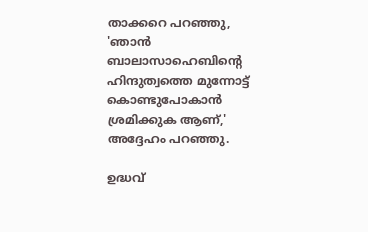താക്കറെ പറഞ്ഞു, 'ഞാന്‍ ബാലാസാഹെബിന്റെ ഹിന്ദുത്വത്തെ മുന്നോട്ട് കൊണ്ടുപോകാന്‍ ശ്രമിക്കുക ആണ്,' അദ്ദേഹം പറഞ്ഞു.

ഉദ്ധവ്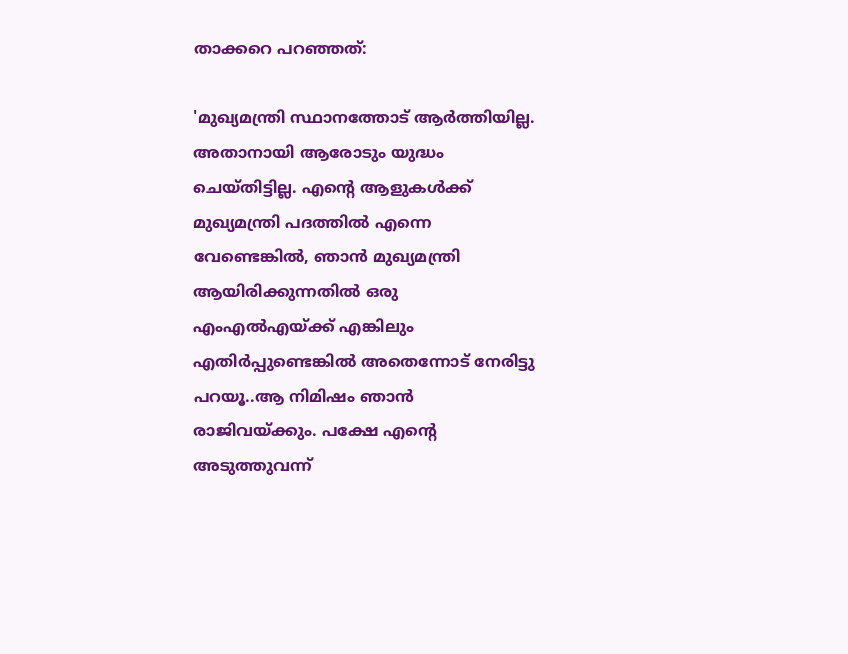താക്കറെ പറഞ്ഞത്:

'മുഖ്യമന്ത്രി സ്ഥാനത്തോട് ആര്‍ത്തിയില്ല. അതാനായി ആരോടും യുദ്ധം ചെയ്തിട്ടില്ല. എന്റെ ആളുകള്‍ക്ക് മുഖ്യമന്ത്രി പദത്തില്‍ എന്നെ വേണ്ടെങ്കില്‍, ഞാന്‍ മുഖ്യമന്ത്രി ആയിരിക്കുന്നതില്‍ ഒരു എംഎല്‍എയ്ക്ക് എങ്കിലും എതിര്‍പ്പുണ്ടെങ്കില്‍ അതെന്നോട് നേരിട്ടു പറയൂ..ആ നിമിഷം ഞാന്‍ രാജിവയ്ക്കും. പക്ഷേ എന്റെ അടുത്തുവന്ന്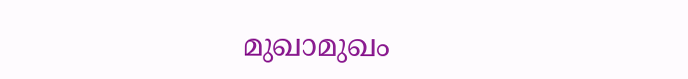മുഖാമുഖം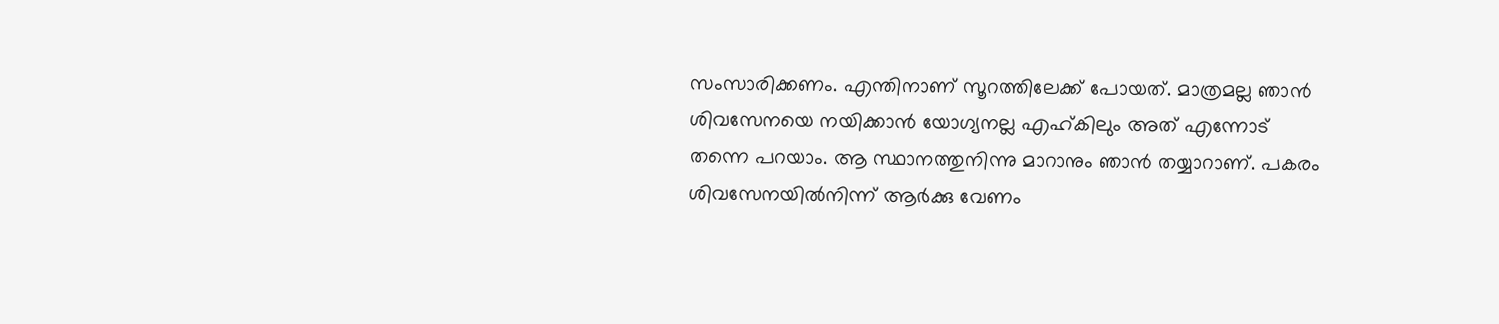സംസാരിക്കണം. എന്തിനാണ് സൂറത്തിലേക്ക് പോയത്. മാത്രമല്ല ഞാന്‍ ശിവസേനയെ നയിക്കാന്‍ യോഗ്യനല്ല എഹ്കിലും അത് എന്നോട് തന്നെ പറയാം. ആ സ്ഥാനത്തുനിന്നു മാറാനും ഞാന്‍ തയ്യാറാണ്. പകരം ശിവസേനയില്‍നിന്ന് ആര്‍ക്കു വേണം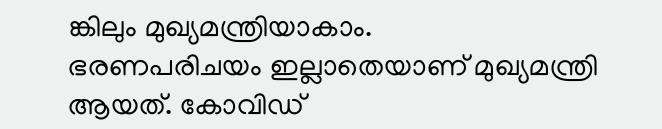ങ്കിലും മുഖ്യമന്ത്രിയാകാം.
ഭരണപരിചയം ഇല്ലാതെയാണ് മുഖ്യമന്ത്രി ആയത്. കോവിഡ്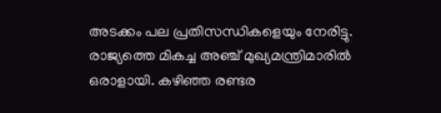അടക്കം പല പ്രതിസന്ധികളെയും നേരിട്ടു. രാജ്യത്തെ മികച്ച അഞ്ച് മുഖ്യമന്ത്രിമാരില്‍ ഒരാളായി. കഴിഞ്ഞ രണ്ടര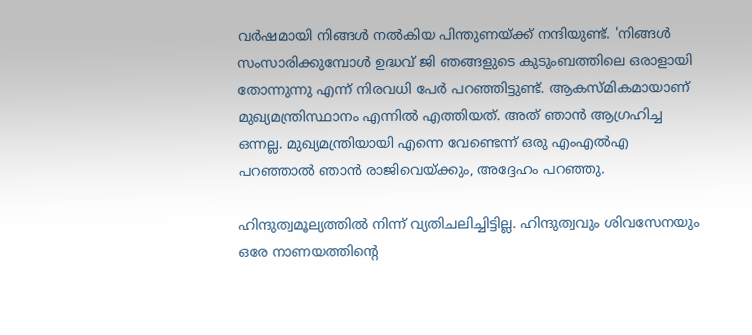വര്‍ഷമായി നിങ്ങള്‍ നല്‍കിയ പിന്തുണയ്ക്ക് നന്ദിയുണ്ട്. 'നിങ്ങള്‍ സംസാരിക്കുമ്പോള്‍ ഉദ്ധവ് ജി ഞങ്ങളുടെ കുടുംബത്തിലെ ഒരാളായി തോന്നുന്നു എന്ന് നിരവധി പേര്‍ പറഞ്ഞിട്ടുണ്ട്. ആകസ്മികമായാണ് മുഖ്യമന്ത്രിസ്ഥാനം എന്നില്‍ എത്തിയത്. അത് ഞാന്‍ ആഗ്രഹിച്ച ഒന്നല്ല. മുഖ്യമന്ത്രിയായി എന്നെ വേണ്ടെന്ന് ഒരു എംഎല്‍എ പറഞ്ഞാല്‍ ഞാന്‍ രാജിവെയ്ക്കും, അദ്ദേഹം പറഞ്ഞു.

ഹിന്ദുത്വമൂല്യത്തില്‍ നിന്ന് വ്യതിചലിച്ചിട്ടില്ല. ഹിന്ദുത്വവും ശിവസേനയും ഒരേ നാണയത്തിന്റെ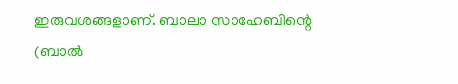ഇരുവശങ്ങളാണ്. ബാലാ സാഹേബിന്റെ (ബാല്‍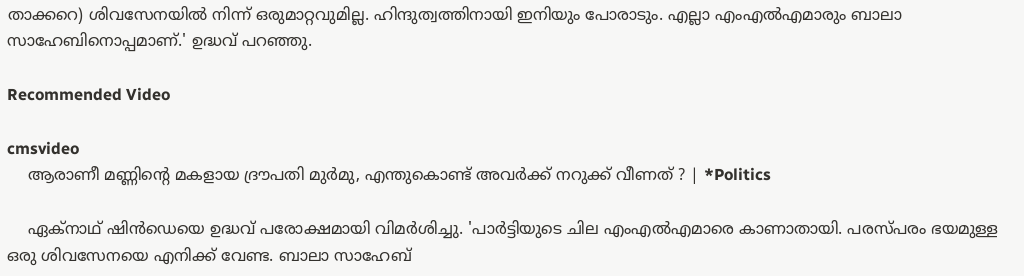താക്കറെ) ശിവസേനയില്‍ നിന്ന് ഒരുമാറ്റവുമില്ല. ഹിന്ദുത്വത്തിനായി ഇനിയും പോരാടും. എല്ലാ എംഎല്‍എമാരും ബാലാ സാഹേബിനൊപ്പമാണ്.' ഉദ്ധവ് പറഞ്ഞു.

Recommended Video

cmsvideo
    ആരാണീ മണ്ണിന്റെ മകളായ ദ്രൗപതി മുര്‍മു, എന്തുകൊണ്ട് അവര്‍ക്ക് നറുക്ക് വീണത് ? | *Politics

    ഏക്‌നാഥ് ഷിന്‍ഡെയെ ഉദ്ധവ് പരോക്ഷമായി വിമര്‍ശിച്ചു. 'പാര്‍ട്ടിയുടെ ചില എംഎല്‍എമാരെ കാണാതായി. പരസ്പരം ഭയമുള്ള ഒരു ശിവസേനയെ എനിക്ക് വേണ്ട. ബാലാ സാഹേബ്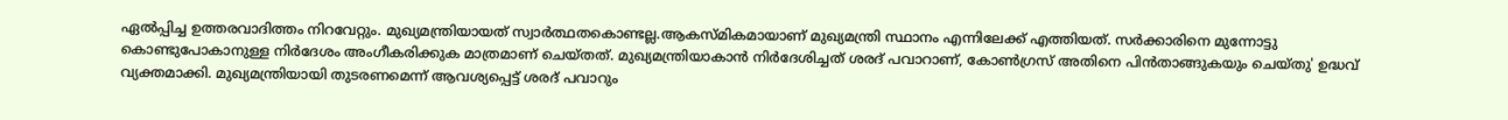ഏല്‍പ്പിച്ച ഉത്തരവാദിത്തം നിറവേറ്റും. മുഖ്യമന്ത്രിയായത് സ്വാര്‍ത്ഥതകൊണ്ടല്ല.ആകസ്മികമായാണ് മുഖ്യമന്ത്രി സ്ഥാനം എന്നിലേക്ക് എത്തിയത്. സര്‍ക്കാരിനെ മുന്നോട്ടു കൊണ്ടുപോകാനുള്ള നിര്‍ദേശം അംഗീകരിക്കുക മാത്രമാണ് ചെയ്തത്. മുഖ്യമന്ത്രിയാകാന്‍ നിര്‍ദേശിച്ചത് ശരദ് പവാറാണ്, കോണ്‍ഗ്രസ് അതിനെ പിന്‍താങ്ങുകയും ചെയ്തു' ഉദ്ധവ് വ്യക്തമാക്കി. മുഖ്യമന്ത്രിയായി തുടരണമെന്ന് ആവശ്യപ്പെട്ട് ശരദ് പവാറും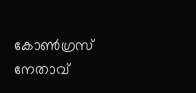കോണ്‍ഗ്രസ് നേതാവ്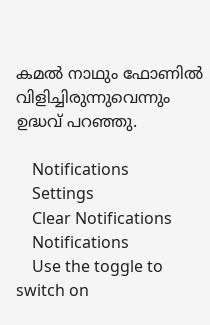കമല്‍ നാഥും ഫോണില്‍ വിളിച്ചിരുന്നുവെന്നും ഉദ്ധവ് പറഞ്ഞു.

    Notifications
    Settings
    Clear Notifications
    Notifications
    Use the toggle to switch on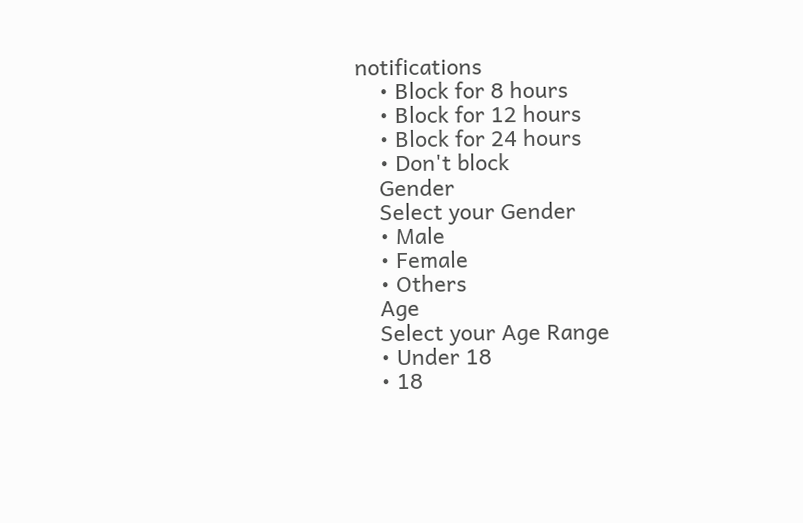notifications
    • Block for 8 hours
    • Block for 12 hours
    • Block for 24 hours
    • Don't block
    Gender
    Select your Gender
    • Male
    • Female
    • Others
    Age
    Select your Age Range
    • Under 18
    • 18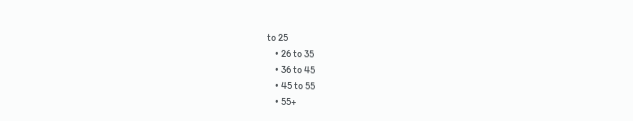to 25
    • 26 to 35
    • 36 to 45
    • 45 to 55
    • 55+